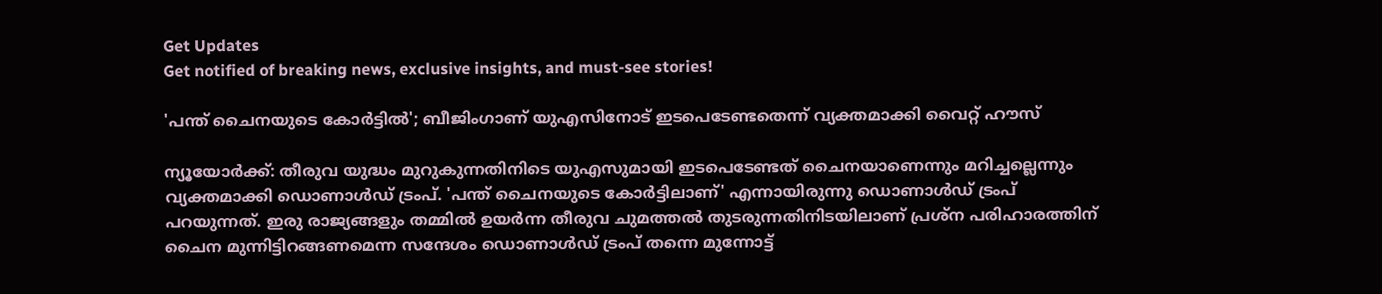Get Updates
Get notified of breaking news, exclusive insights, and must-see stories!

'പന്ത് ചൈനയുടെ കോർട്ടിൽ'; ബീജിംഗാണ് യുഎസിനോട് ഇടപെടേണ്ടതെന്ന് വ്യക്തമാക്കി വൈറ്റ് ഹൗസ്

ന്യൂയോർക്ക്: തീരുവ യുദ്ധം മുറുകുന്നതിനിടെ യുഎസുമായി ഇടപെടേണ്ടത് ചൈനയാണെന്നും മറിച്ചല്ലെന്നും വ്യക്തമാക്കി ഡൊണാൾഡ് ട്രംപ്. 'പന്ത് ചൈനയുടെ കോർട്ടിലാണ്' എന്നായിരുന്നു ഡൊണാൾഡ് ട്രംപ് പറയുന്നത്. ഇരു രാജ്യങ്ങളും തമ്മിൽ ഉയർന്ന തീരുവ ചുമത്തൽ തുടരുന്നതിനിടയിലാണ് പ്രശ്‌ന പരിഹാരത്തിന് ചൈന മുന്നിട്ടിറങ്ങണമെന്ന സന്ദേശം ഡൊണാൾഡ് ട്രംപ് തന്നെ മുന്നോട്ട്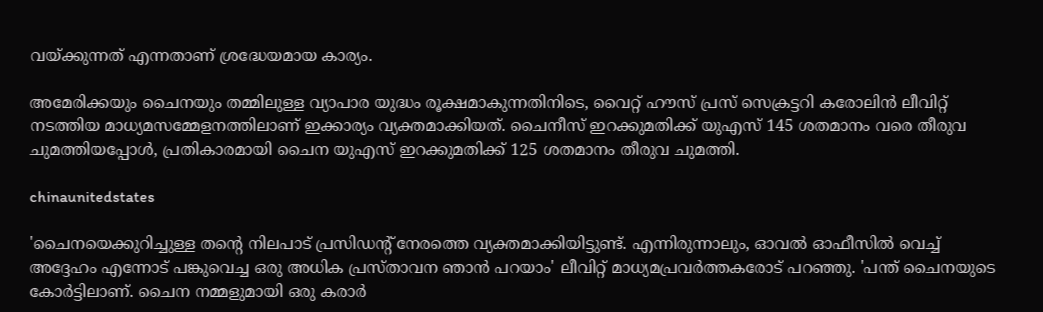വയ്ക്കുന്നത് എന്നതാണ് ശ്രദ്ധേയമായ കാര്യം.

അമേരിക്കയും ചൈനയും തമ്മിലുള്ള വ്യാപാര യുദ്ധം രൂക്ഷമാകുന്നതിനിടെ, വൈറ്റ് ഹൗസ് പ്രസ് സെക്രട്ടറി കരോലിൻ ലീവിറ്റ് നടത്തിയ മാധ്യമസമ്മേളനത്തിലാണ് ഇക്കാര്യം വ്യക്തമാക്കിയത്. ചൈനീസ് ഇറക്കുമതിക്ക് യുഎസ് 145 ശതമാനം വരെ തീരുവ ചുമത്തിയപ്പോൾ, പ്രതികാരമായി ചൈന യുഎസ് ഇറക്കുമതിക്ക് 125 ശതമാനം തീരുവ ചുമത്തി.

chinaunitedstates

'ചൈനയെക്കുറിച്ചുള്ള തന്റെ നിലപാട് പ്രസിഡന്റ് നേരത്തെ വ്യക്തമാക്കിയിട്ടുണ്ട്. എന്നിരുന്നാലും, ഓവൽ ഓഫീസിൽ വെച്ച് അദ്ദേഹം എന്നോട് പങ്കുവെച്ച ഒരു അധിക പ്രസ്‌താവന ഞാൻ പറയാം' ലീവിറ്റ് മാധ്യമപ്രവർത്തകരോട് പറഞ്ഞു. 'പന്ത് ചൈനയുടെ കോർട്ടിലാണ്. ചൈന നമ്മളുമായി ഒരു കരാർ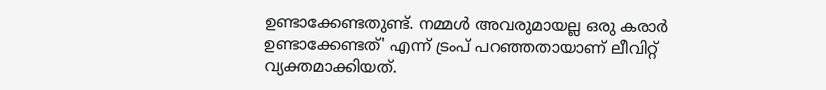ഉണ്ടാക്കേണ്ടതുണ്ട്. നമ്മൾ അവരുമായല്ല ഒരു കരാർ ഉണ്ടാക്കേണ്ടത്' എന്ന് ട്രംപ് പറഞ്ഞതായാണ് ലീവിറ്റ് വ്യക്തമാക്കിയത്.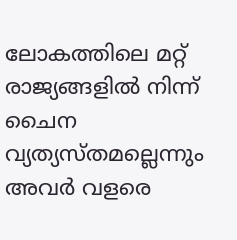ലോകത്തിലെ മറ്റ് രാജ്യങ്ങളിൽ നിന്ന് ചൈന വ്യത്യസ്‌തമല്ലെന്നും അവർ വളരെ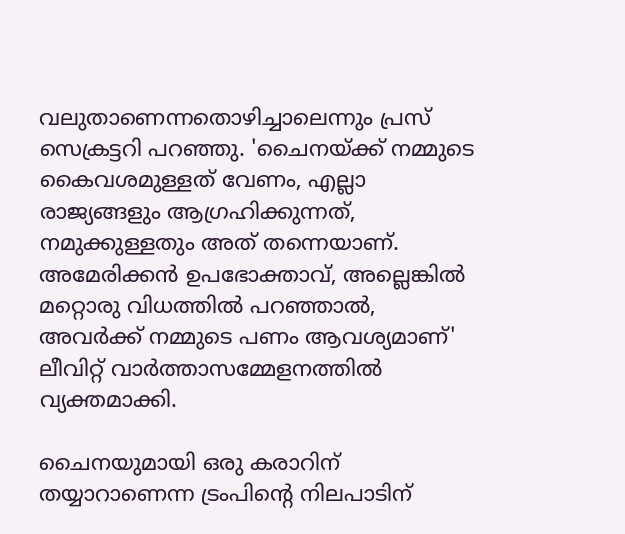വലുതാണെന്നതൊഴിച്ചാലെന്നും പ്രസ് സെക്രട്ടറി പറഞ്ഞു. 'ചൈനയ്ക്ക് നമ്മുടെ കൈവശമുള്ളത് വേണം, എല്ലാ രാജ്യങ്ങളും ആഗ്രഹിക്കുന്നത്, നമുക്കുള്ളതും അത് തന്നെയാണ്. അമേരിക്കൻ ഉപഭോക്താവ്, അല്ലെങ്കിൽ മറ്റൊരു വിധത്തിൽ പറഞ്ഞാൽ, അവർക്ക് നമ്മുടെ പണം ആവശ്യമാണ്' ലീവിറ്റ് വാർത്താസമ്മേളനത്തിൽ വ്യക്തമാക്കി.

ചൈനയുമായി ഒരു കരാറിന് തയ്യാറാണെന്ന ട്രംപിന്റെ നിലപാടിന്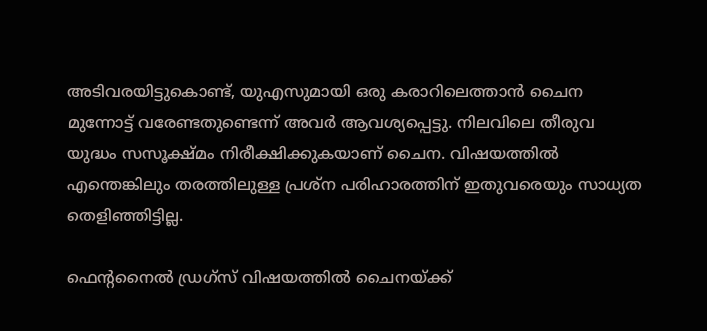അടിവരയിട്ടുകൊണ്ട്, യുഎസുമായി ഒരു കരാറിലെത്താൻ ചൈന മുന്നോട്ട് വരേണ്ടതുണ്ടെന്ന് അവർ ആവശ്യപ്പെട്ടു. നിലവിലെ തീരുവ യുദ്ധം സസൂക്ഷ്‌മം നിരീക്ഷിക്കുകയാണ് ചൈന. വിഷയത്തിൽ എന്തെങ്കിലും തരത്തിലുള്ള പ്രശ്‌ന പരിഹാരത്തിന് ഇതുവരെയും സാധ്യത തെളിഞ്ഞിട്ടില്ല.

ഫെന്റനൈൽ ഡ്രഗ്‌സ് വിഷയത്തിൽ ചൈനയ്ക്ക്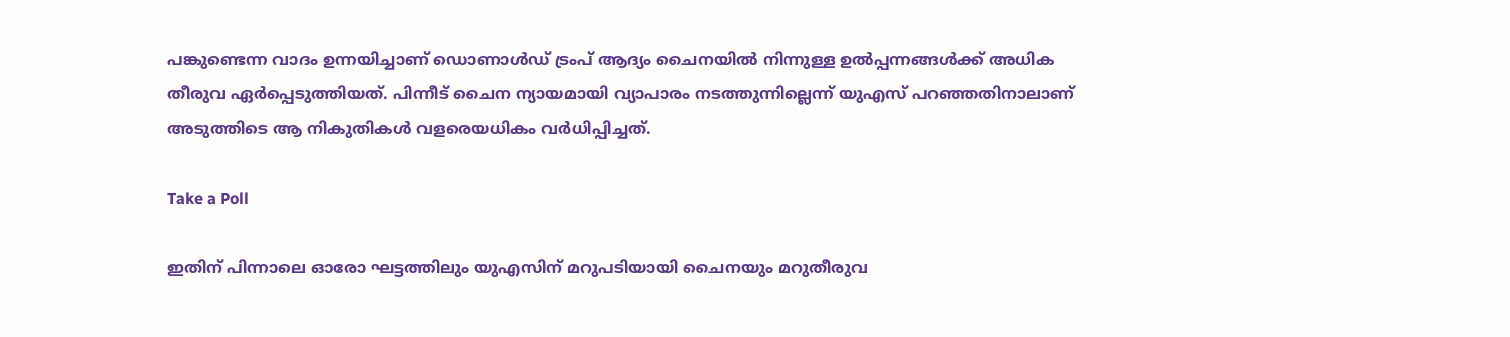പങ്കുണ്ടെന്ന വാദം ഉന്നയിച്ചാണ് ഡൊണാൾഡ് ട്രംപ് ആദ്യം ചൈനയിൽ നിന്നുള്ള ഉൽപ്പന്നങ്ങൾക്ക് അധിക തീരുവ ഏർപ്പെടുത്തിയത്. പിന്നീട് ചൈന ന്യായമായി വ്യാപാരം നടത്തുന്നില്ലെന്ന് യുഎസ് പറഞ്ഞതിനാലാണ് അടുത്തിടെ ആ നികുതികൾ വളരെയധികം വർധിപ്പിച്ചത്.

Take a Poll

ഇതിന് പിന്നാലെ ഓരോ ഘട്ടത്തിലും യുഎസിന് മറുപടിയായി ചൈനയും മറുതീരുവ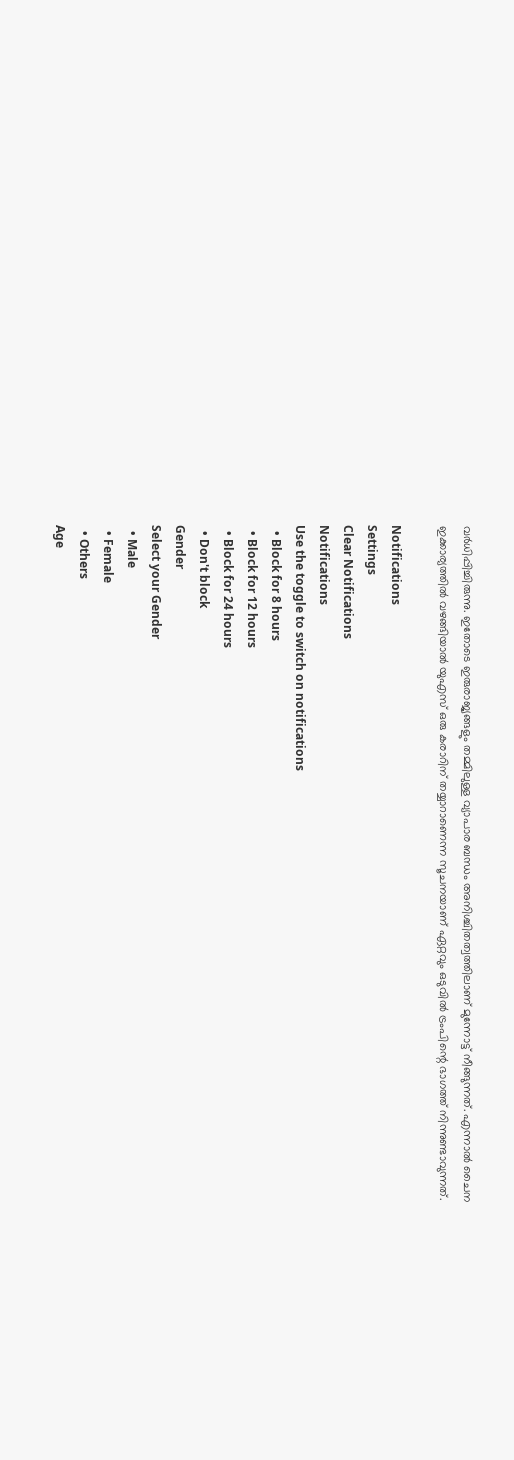വർധിപ്പിച്ചിരുന്നു. ഇതോടെ ഇരുരാജ്യങ്ങളും തമ്മിലുള്ള വ്യാപാര ബന്ധം അനിശ്ചിതത്വത്തിലാണ് മുന്നോട്ട് നീങ്ങുന്നത്. എന്നാൽ ചൈന ഇക്കാര്യത്തിൽ വഴങ്ങിയാൽ യുഎസ് ഒരു കരാറിന് തയ്യാറാണെന്ന സൂചനയാണ് ഏറ്റവും ഒടുവിൽ ട്രംപിന്റെ ഭാഗത്ത് നിന്നുണ്ടാവുന്നത്.

Notifications
Settings
Clear Notifications
Notifications
Use the toggle to switch on notifications
  • Block for 8 hours
  • Block for 12 hours
  • Block for 24 hours
  • Don't block
Gender
Select your Gender
  • Male
  • Female
  • Others
Age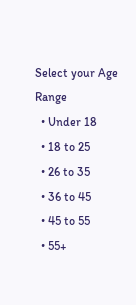Select your Age Range
  • Under 18
  • 18 to 25
  • 26 to 35
  • 36 to 45
  • 45 to 55
  • 55+